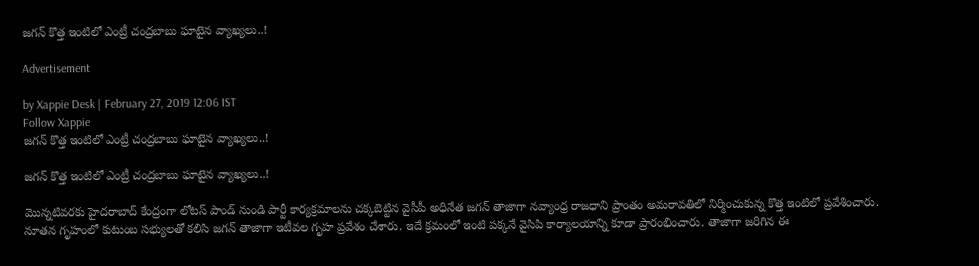జగన్ కొత్త ఇంటిలో ఎంట్రీ చంద్రబాబు ఘాటైన వ్యాఖ్యలు..!

Advertisement

by Xappie Desk | February 27, 2019 12:06 IST
Follow Xappie
జగన్ కొత్త ఇంటిలో ఎంట్రీ చంద్రబాబు ఘాటైన వ్యాఖ్యలు..!

జగన్ కొత్త ఇంటిలో ఎంట్రీ చంద్రబాబు ఘాటైన వ్యాఖ్యలు..!

మొన్నటివరకు హైదరాబాద్ కేంద్రంగా లోటస్ పాండ్ నుండి పార్టీ కార్యక్రమాలను చక్కబెట్టిన వైసీపీ అధినేత జగన్ తాజాగా నవ్యాంధ్ర రాజధాని ప్రాంతం అమరావతిలో నిర్మించుకున్న కొత్త ఇంటిలో ప్రవేశించారు. నూతన గృహంలో కుటుంబ సభ్యులతో కలిసి జగన్ తాజాగా ఇటీవల గృహ ప్రవేశం చేశారు. ఇదే క్రమంలో ఇంటి పక్కనే వైసిపి కార్యాలయాన్ని కూడా ప్రారంభించారు. తాజాగా జరిగిన ఈ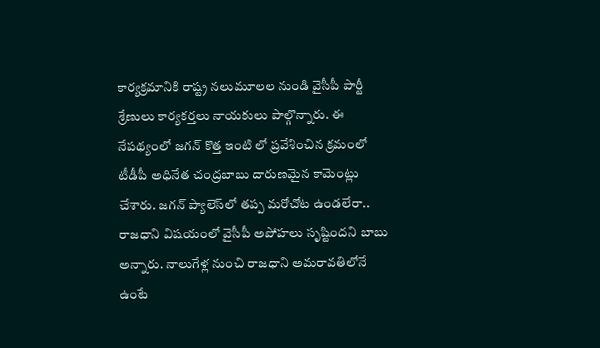కార్యక్రమానికి రాష్ట్ర నలుమూలల నుండి వైసీపీ పార్టీ శ్రేణులు కార్యకర్తలు నాయకులు పాల్గొన్నారు. ఈ నేపథ్యంలో జగన్ కొత్త ఇంటి లో ప్రవేశించిన క్రమంలో టీడీపీ అధినేత చంద్రబాబు దారుణమైన కామెంట్లు చేశారు. జ‌గ‌న్ ప్యాలెస్‌లో త‌ప్ప మ‌రోచోట ఉండ‌లేరా.. రాజ‌ధాని విష‌యంలో వైసీపీ అపోహ‌లు సృష్టింద‌ని బాబు అన్నారు. నాలుగేళ్ల నుంచి రాజధాని అమరావతిలోనే ఉంటే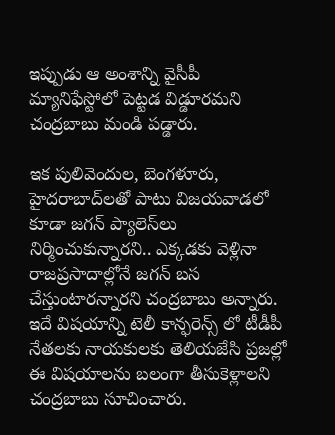ఇప్పుడు ఆ అంశాన్ని వైసీపీ మ్యానిఫేస్టోలో పెట్టడ విడ్డూర‌మ‌ని చంద్ర‌బాబు మండి ప‌డ్డారు.

ఇక పులివెందుల, బెంగళూరు, హైదరాబాద్‌ల‌తో పాటు విజయవాడలో కూడా జగన్ ప్యాలెస్‌లు నిర్మించుకున్నారని.. ఎక్కడకు వెళ్లినా రాజప్రసాదాల్లోనే జగన్ బస చేస్తుంటారన్నారని చంద్ర‌బాబు అన్నారు. ఇదే విషయాన్ని టెలీ కాన్ఫరెన్స్ లో టీడీపీ నేతలకు నాయకులకు తెలియజేసి ప్రజల్లో ఈ విషయాలను బలంగా తీసుకెళ్లాలని చంద్రబాబు సూచించారు.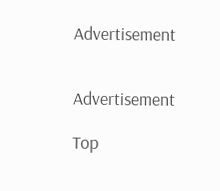Advertisement


Advertisement

Top